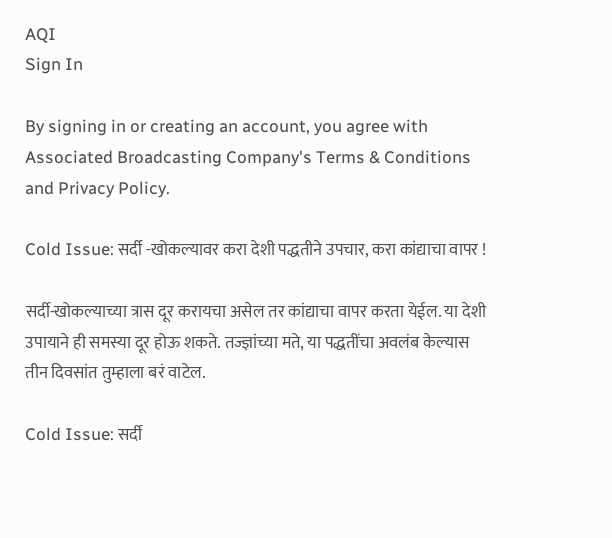AQI
Sign In

By signing in or creating an account, you agree with Associated Broadcasting Company's Terms & Conditions and Privacy Policy.

Cold Issue: सर्दी -खोकल्यावर करा देशी पद्धतीने उपचार, करा कांद्याचा वापर !

सर्दी-खोकल्याच्या त्रास दूर करायचा असेल तर कांद्याचा वापर करता येईल. या देशी उपायाने ही समस्या दूर होऊ शकते. तज्ज्ञांच्या मते, या पद्धतींचा अवलंब केल्यास तीन दिवसांत तुम्हाला बरं वाटेल.

Cold Issue: सर्दी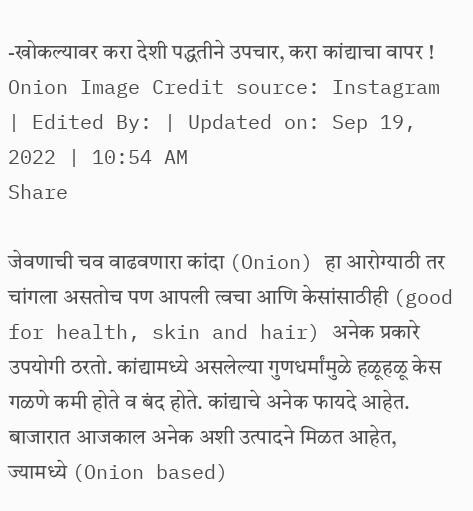-खोकल्यावर करा देशी पद्धतीने उपचार, करा कांद्याचा वापर !
Onion Image Credit source: Instagram
| Edited By: | Updated on: Sep 19, 2022 | 10:54 AM
Share

जेवणाची चव वाढवणारा कांदा (Onion) हा आरोग्याठी तर चांगला असतोच पण आपली त्वचा आणि केसांसाठीही (good for health, skin and hair) अनेक प्रकारे उपयोगी ठरतो. कांद्यामध्ये असलेल्या गुणधर्मांमुळे हळूहळू केस गळणे कमी होते व बंद होते. कांद्याचे अनेक फायदे आहेत. बाजारात आजकाल अनेक अशी उत्पादने मिळत आहेत, ज्यामध्ये (Onion based)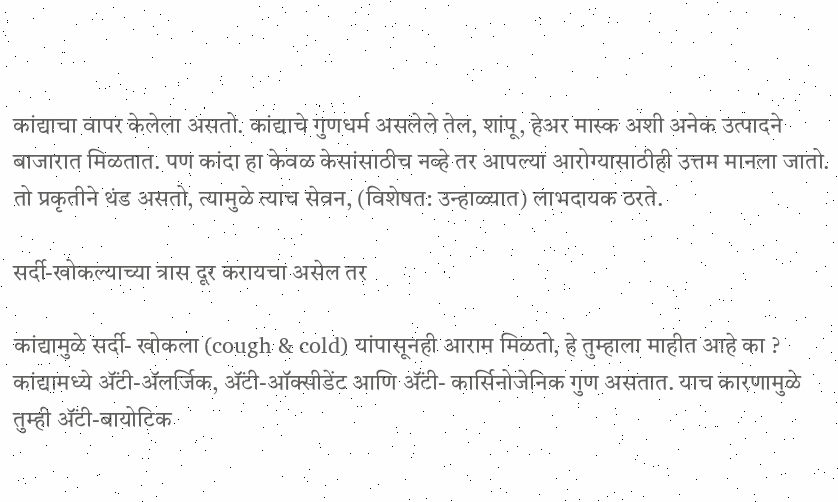कांद्याचा वापर केलेला असतो. कांद्याचे गुणधर्म असलेले तेल, शांपू, हेअर मास्क अशी अनेक उत्पादने बाजारात मिळतात. पण कांदा हा केवळ केसांसाठीच नव्हे तर आपल्या आरोग्यासाठीही उत्तम मानला जातो. तो प्रकृतीने थंड असतो, त्यामुळे त्याच सेवन, (विशेषत: उन्हाळ्यात) लाभदायक ठरते.

सर्दी-खोकल्याच्या त्रास दूर करायचा असेल तर

कांद्यामुळे सर्दी- खोकला (cough & cold) यांपासूनही आराम मिळतो, हे तुम्हाला माहीत आहे का ? कांद्यामध्ये ॲंटी-ॲलर्जिक, ॲंटी-ऑक्सीडेंट आणि ॲंटी- कार्सिनोजेनिक गुण असतात. याच कारणामुळे तुम्ही ॲंटी-बायोटिक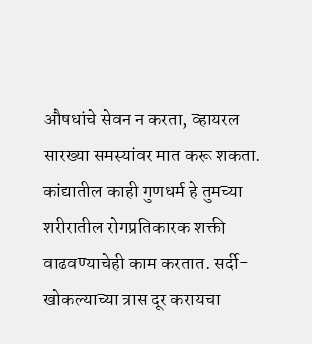औषधांचे सेवन न करता, व्हायरल सारख्या समस्यांवर मात करू शकता. कांद्यातील काही गुणधर्म हे तुमच्या शरीरातील रोगप्रतिकारक शक्ती वाढवण्याचेही काम करतात. सर्दी-खोकल्याच्या त्रास दूर करायचा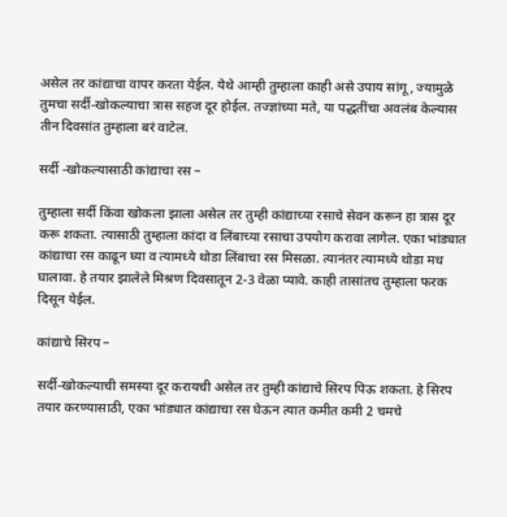असेल तर कांद्याचा वापर करता येईल. येथे आम्ही तुम्हाला काही असे उपाय सांगू, ज्यामुळे तुमचा सर्दी-खोकल्याचा त्रास सहज दूर होईल. तज्ज्ञांच्या मते, या पद्धतींचा अवलंब केल्यास तीन दिवसांत तुम्हाला बरं वाटेल.

सर्दी -खोकल्यासाठी कांद्याचा रस –

तुम्हाला सर्दी किंवा खोकला झाला असेल तर तुम्ही कांद्याच्या रसाचे सेवन करून हा त्रास दूर करू शकता. त्यासाठी तुम्हाला कांदा व लिंबाच्या रसाचा उपयोग करावा लागेल. एका भांड्यात कांद्याचा रस काढून घ्या व त्यामध्ये थोडा लिंबाचा रस मिसळा. त्यानंतर त्यामध्ये थोडा मध घालावा. हे तयार झालेले मिश्रण दिवसातून 2-3 वेळा प्यावे. काही तासांतच तुम्हाला फरक दिसून येईल.

कांद्याचे सिरप –

सर्दी-खोकल्याची समस्या दूर करायची असेल तर तुम्ही कांद्याचे सिरप पिऊ शकता. हे सिरप तयार करण्यासाठी, एका भांड्यात कांद्याचा रस घेऊन त्यात कमीत कमी 2 चमचे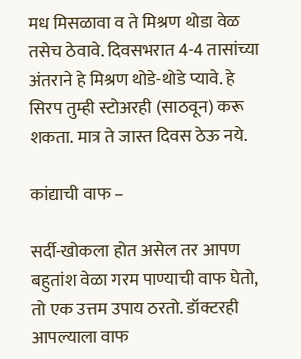मध मिसळावा व ते मिश्रण थोडा वेळ तसेच ठेवावे. दिवसभरात 4-4 तासांच्या अंतराने हे मिश्रण थोडे-थोडे प्यावे. हे सिरप तुम्ही स्टोअरही (साठवून) करू शकता. मात्र ते जास्त दिवस ठेऊ नये.

कांद्याची वाफ –

सर्दी-खोकला होत असेल तर आपण बहुतांश वेळा गरम पाण्याची वाफ घेतो, तो एक उत्तम उपाय ठरतो. डॉक्टरही आपल्याला वाफ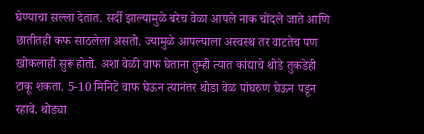घेण्याचा सल्ला देतात. सर्दी झाल्यामुळे बरेच वेळा आपले नाक चोंदले जाते आणि छातीतही कफ साठलेला असतो. ज्यामुळे आपल्याला अस्वस्थ तर वाटतेच पण खोकलाही सुरू होतो. अशा वेळी वाफ घेताना तुम्ही त्यात कांद्याचे थोडे तुकडेही टाकू शकता. 5-10 मिनिटे वाफ घेऊन त्यानंतर थोडा वेळ पांघरुण घेऊन पडून रहावे. थोड्या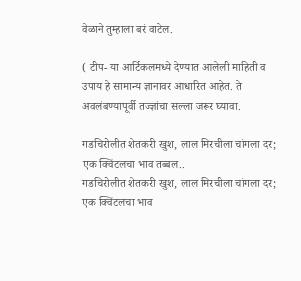वेळाने तुम्हाला बरं वाटेल.

( टीप- या आर्टिकलमध्ये देण्यात आलेली माहिती व उपाय हे सामान्य ज्ञानावर आधारित आहेत. ते अवलंबण्यापूर्वी तज्ज्ञांचा सल्ला जरूर घ्यावा.

गडचिरोलीत शेतकरी खुश, लाल मिरचीला चांगला दर; एक क्विंटलचा भाव तब्बल..
गडचिरोलीत शेतकरी खुश, लाल मिरचीला चांगला दर; एक क्विंटलचा भाव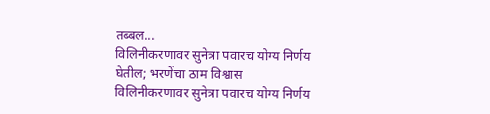तब्बल...
विलिनीकरणावर सुनेत्रा पवारच योग्य निर्णय घेतील; भरणेंचा ठाम विश्वास
विलिनीकरणावर सुनेत्रा पवारच योग्य निर्णय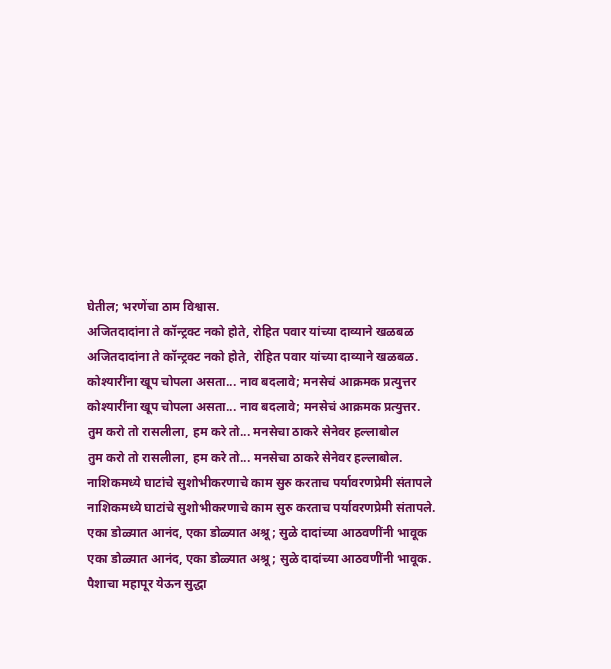घेतील; भरणेंचा ठाम विश्वास.
अजितदादांना ते कॉन्ट्रक्ट नको होते, रोहित पवार यांच्या दाव्याने खळबळ
अजितदादांना ते कॉन्ट्रक्ट नको होते, रोहित पवार यांच्या दाव्याने खळबळ.
कोश्यारींना खूप चोपला असता... नाव बदलावे; मनसेचं आक्रमक प्रत्युत्तर
कोश्यारींना खूप चोपला असता... नाव बदलावे; मनसेचं आक्रमक प्रत्युत्तर.
तुम करो तो रासलीला, हम करे तो... मनसेचा ठाकरे सेनेवर हल्लाबोल
तुम करो तो रासलीला, हम करे तो... मनसेचा ठाकरे सेनेवर हल्लाबोल.
नाशिकमध्ये घाटांचे सुशोभीकरणाचे काम सुरु करताच पर्यावरणप्रेमी संतापले
नाशिकमध्ये घाटांचे सुशोभीकरणाचे काम सुरु करताच पर्यावरणप्रेमी संतापले.
एका डोळ्यात आनंद, एका डोळ्यात अश्रू; सुळे दादांच्या आठवणींनी भावूक
एका डोळ्यात आनंद, एका डोळ्यात अश्रू; सुळे दादांच्या आठवणींनी भावूक.
पैशाचा महापूर येऊन सुद्धा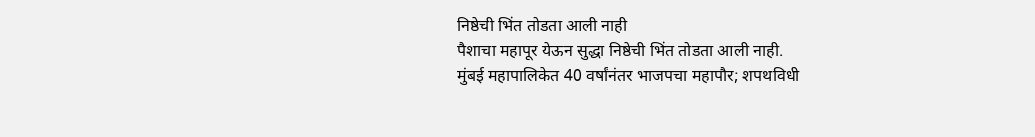निष्ठेची भिंत तोडता आली नाही
पैशाचा महापूर येऊन सुद्धा निष्ठेची भिंत तोडता आली नाही.
मुंबई महापालिकेत 40 वर्षांनंतर भाजपचा महापौर; शपथविधी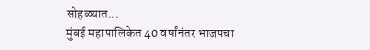सोहळ्यात...
मुंबई महापालिकेत 40 वर्षांनंतर भाजपचा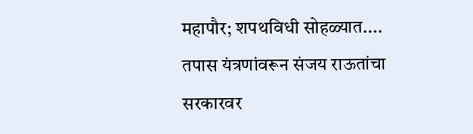महापौर; शपथविधी सोहळ्यात....
तपास यंत्रणांवरून संजय राऊतांचा सरकारवर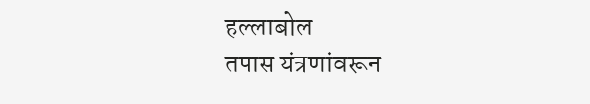हल्लाबोल
तपास यंत्रणांवरून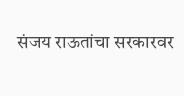संजय राऊतांचा सरकारवर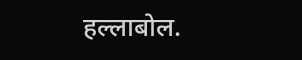हल्लाबोल.